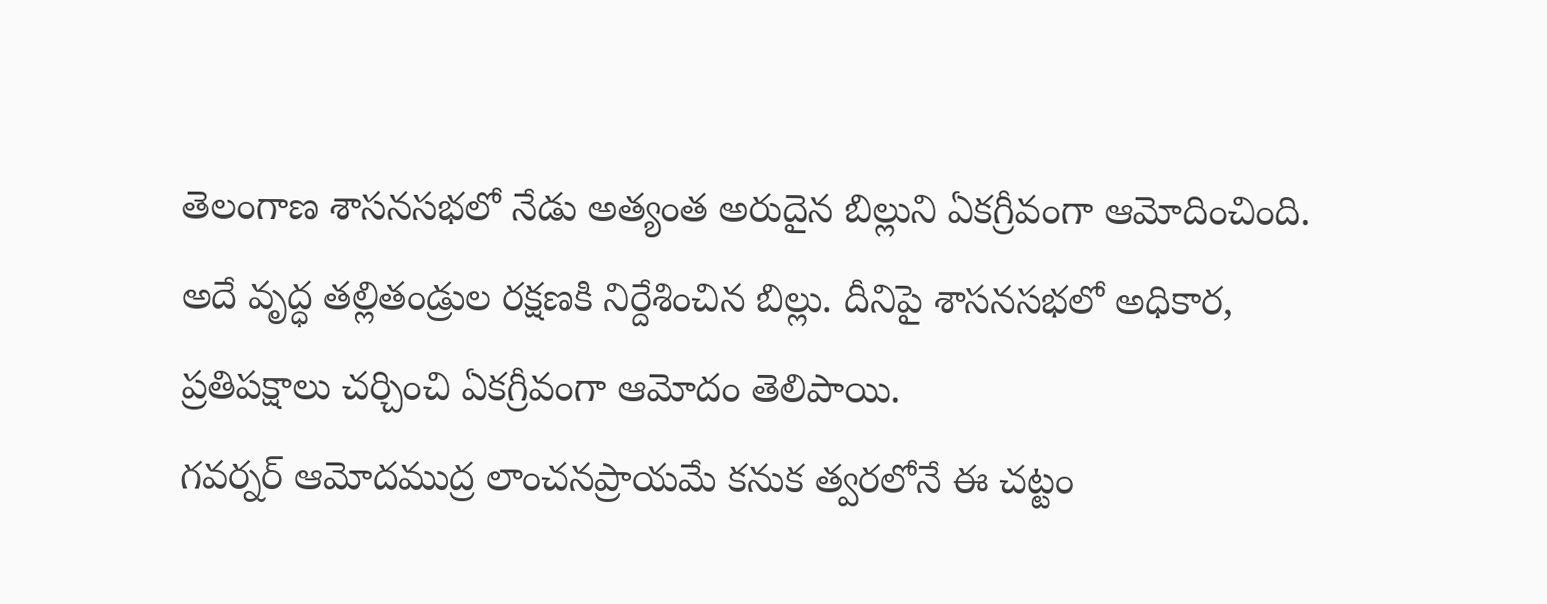తెలంగాణ శాసనసభలో నేడు అత్యంత అరుదైన బిల్లుని ఏకగ్రీవంగా ఆమోదించింది. అదే వృద్ధ తల్లితండ్రుల రక్షణకి నిర్దేశించిన బిల్లు. దీనిపై శాసనసభలో అధికార, ప్రతిపక్షాలు చర్చించి ఏకగ్రీవంగా ఆమోదం తెలిపాయి.
గవర్నర్ ఆమోదముద్ర లాంచనప్రాయమే కనుక త్వరలోనే ఈ చట్టం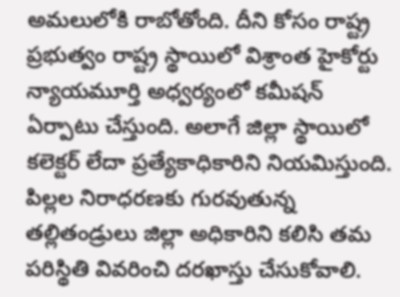అమలులోకి రాబోతోంది. దీని కోసం రాష్ట్ర ప్రభుత్వం రాష్ట్ర స్థాయిలో విశ్రాంత హైకోర్టు న్యాయమూర్తి అధ్వర్యంలో కమీషన్ ఏర్పాటు చేస్తుంది. అలాగే జిల్లా స్థాయిలో కలెక్టర్ లేదా ప్రత్యేకాధికారిని నియమిస్తుంది.
పిల్లల నిరాధరణకు గురవుతున్న తల్లితండ్రులు జిల్లా అధికారిని కలిసి తమ పరిస్థితి వివరించి దరఖాస్తు చేసుకోవాలి.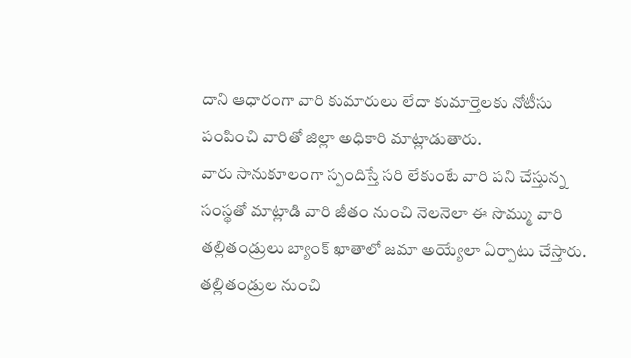దాని ఆధారంగా వారి కుమారులు లేదా కుమార్తెలకు నోటీసు పంపించి వారితో జిల్లా అధికారి మాట్లాడుతారు.
వారు సానుకూలంగా స్పందిస్తే సరి లేకుంటే వారి పని చేస్తున్న సంస్థతో మాట్లాడి వారి జీతం నుంచి నెలనెలా ఈ సొమ్ము వారి తల్లితండ్రులు బ్యాంక్ ఖాతాలో జమా అయ్యేలా ఏర్పాటు చేస్తారు.
తల్లితండ్రుల నుంచి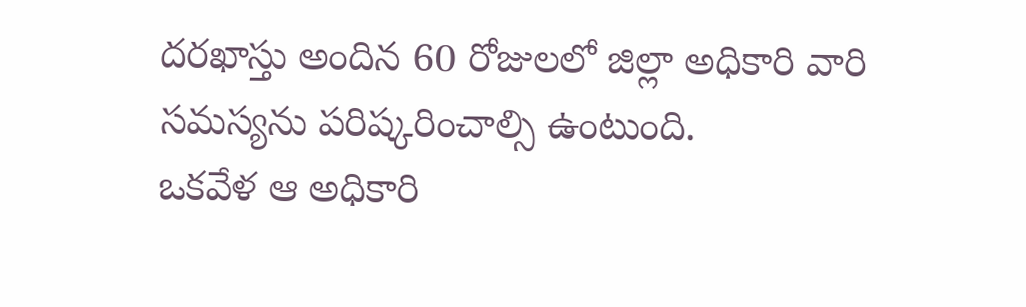దరఖాస్తు అందిన 60 రోజులలో జిల్లా అధికారి వారి సమస్యను పరిష్కరించాల్సి ఉంటుంది.
ఒకవేళ ఆ అధికారి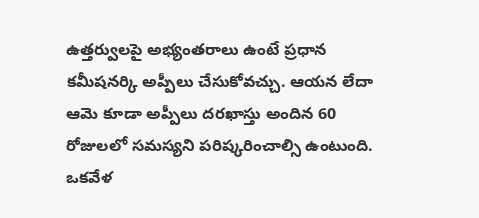ఉత్తర్వులపై అభ్యంతరాలు ఉంటే ప్రధాన కమీషనర్కి అప్పీలు చేసుకోవచ్చు. ఆయన లేదా ఆమె కూడా అప్పీలు దరఖాస్తు అందిన 60 రోజులలో సమస్యని పరిష్కరించాల్సి ఉంటుంది.
ఒకవేళ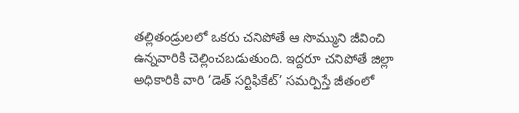తల్లితండ్రులలో ఒకరు చనిపోతే ఆ సొమ్ముని జీవించి ఉన్నవారికి చెల్లించబడుతుంది. ఇద్దరూ చనిపోతే జిల్లా అధికారికి వారి ‘డెత్ సర్టిఫికేట్’ సమర్పిస్తే జీతంలో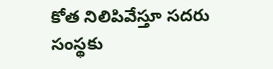కోత నిలిపివేస్తూ సదరు సంస్థకు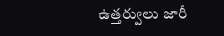ఉత్తర్వులు జారీ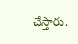చేస్తారు.